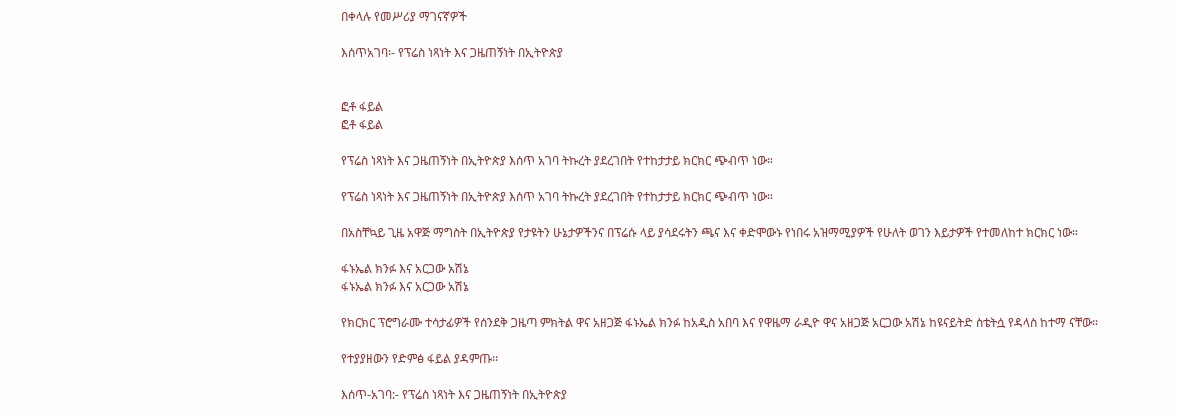በቀላሉ የመሥሪያ ማገናኛዎች

እሰጥአገባ፡- የፕሬስ ነጻነት እና ጋዜጠኝነት በኢትዮጵያ


ፎቶ ፋይል
ፎቶ ፋይል

የፕሬስ ነጻነት እና ጋዜጠኝነት በኢትዮጵያ እሰጥ አገባ ትኩረት ያደረገበት የተከታታይ ክርክር ጭብጥ ነው።

የፕሬስ ነጻነት እና ጋዜጠኝነት በኢትዮጵያ እሰጥ አገባ ትኩረት ያደረገበት የተከታታይ ክርክር ጭብጥ ነው።

በአስቸኳይ ጊዜ አዋጅ ማግስት በኢትዮጵያ የታዩትን ሁኔታዎችንና በፕሬሱ ላይ ያሳደሩትን ጫና እና ቀድሞውኑ የነበሩ አዝማሚያዎች የሁለት ወገን እይታዎች የተመለከተ ክርክር ነው።

ፋኑኤል ክንፉ እና አርጋው አሽኔ
ፋኑኤል ክንፉ እና አርጋው አሽኔ

የክርክር ፕሮግራሙ ተሳታፊዎች የሰንደቅ ጋዜጣ ምክትል ዋና አዘጋጅ ፋኑኤል ክንፉ ከአዲስ አበባ እና የዋዜማ ራዲዮ ዋና አዘጋጅ አርጋው አሽኔ ከዩናይትድ ስቴትሷ የዳላስ ከተማ ናቸው።

የተያያዘውን የድምፅ ፋይል ያዳምጡ፡፡

እሰጥ-አገባ:- የፕሬስ ነጻነት እና ጋዜጠኝነት በኢትዮጵያ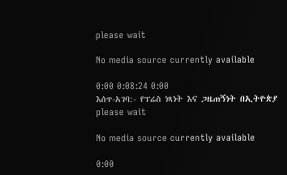please wait

No media source currently available

0:00 0:08:24 0:00
እሰጥ-አገባ:- የፕሬስ ነጻነት እና ጋዜጠኝነት በኢትዮጵያ
please wait

No media source currently available

0:00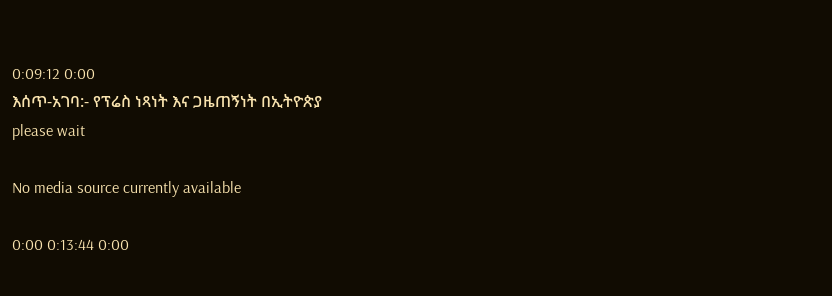0:09:12 0:00
እሰጥ-አገባ:- የፕሬስ ነጻነት እና ጋዜጠኝነት በኢትዮጵያ
please wait

No media source currently available

0:00 0:13:44 0:00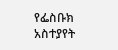የፌስቡክ አስተያየት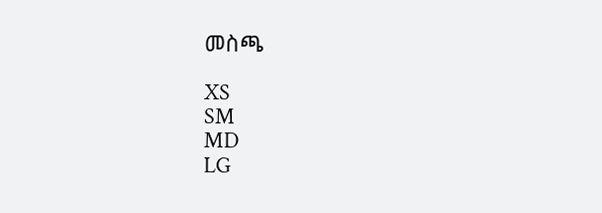መስጫ

XS
SM
MD
LG